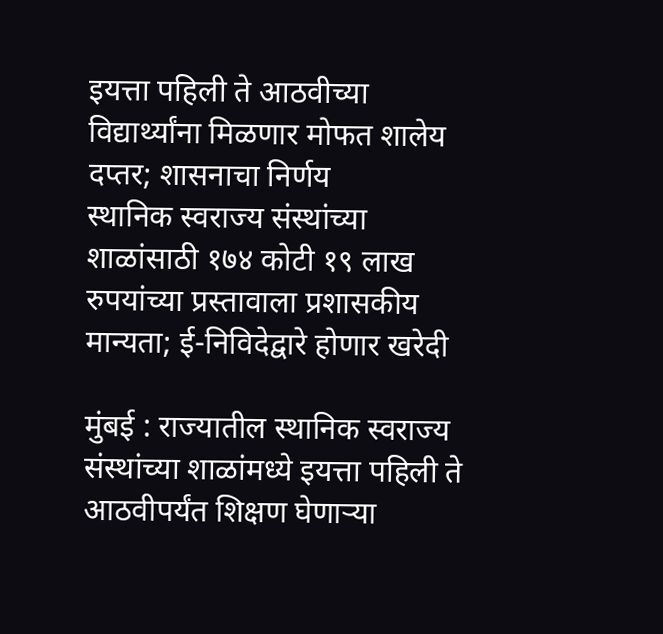इयत्ता पहिली ते आठवीच्या विद्यार्थ्यांना मिळणार मोफत शालेय दप्तर; शासनाचा निर्णय
स्थानिक स्वराज्य संस्थांच्या शाळांसाठी १७४ कोटी १९ लाख रुपयांच्या प्रस्तावाला प्रशासकीय मान्यता; ई-निविदेद्वारे होणार खरेदी

मुंबई : राज्यातील स्थानिक स्वराज्य संस्थांच्या शाळांमध्ये इयत्ता पहिली ते आठवीपर्यंत शिक्षण घेणाऱ्या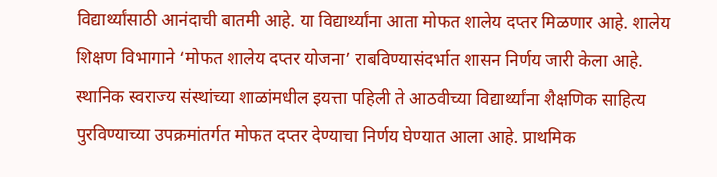विद्यार्थ्यांसाठी आनंदाची बातमी आहे. या विद्यार्थ्यांना आता मोफत शालेय दप्तर मिळणार आहे. शालेय शिक्षण विभागाने ‘मोफत शालेय दप्तर योजना’ राबविण्यासंदर्भात शासन निर्णय जारी केला आहे.
स्थानिक स्वराज्य संस्थांच्या शाळांमधील इयत्ता पहिली ते आठवीच्या विद्यार्थ्यांना शैक्षणिक साहित्य पुरविण्याच्या उपक्रमांतर्गत मोफत दप्तर देण्याचा निर्णय घेण्यात आला आहे. प्राथमिक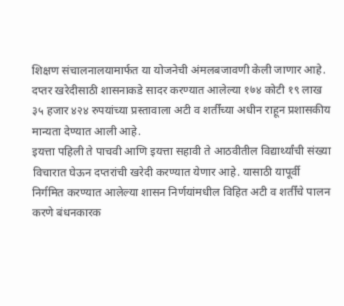शिक्षण संचालनालयामार्फत या योजनेची अंमलबजावणी केली जाणार आहे.
दप्तर खरेदीसाठी शासनाकडे सादर करण्यात आलेल्या १७४ कोटी १९ लाख ३५ हजार ४२४ रुपयांच्या प्रस्तावाला अटी व शर्तींच्या अधीन राहून प्रशासकीय मान्यता देण्यात आली आहे.
इयत्ता पहिली ते पाचवी आणि इयत्ता सहावी ते आठवीतील विद्यार्थ्यांची संख्या विचारात घेऊन दप्तरांची खरेदी करण्यात येणार आहे. यासाठी यापूर्वी निर्गमित करण्यात आलेल्या शासन निर्णयांमधील विहित अटी व शर्तींचे पालन करणे बंधनकारक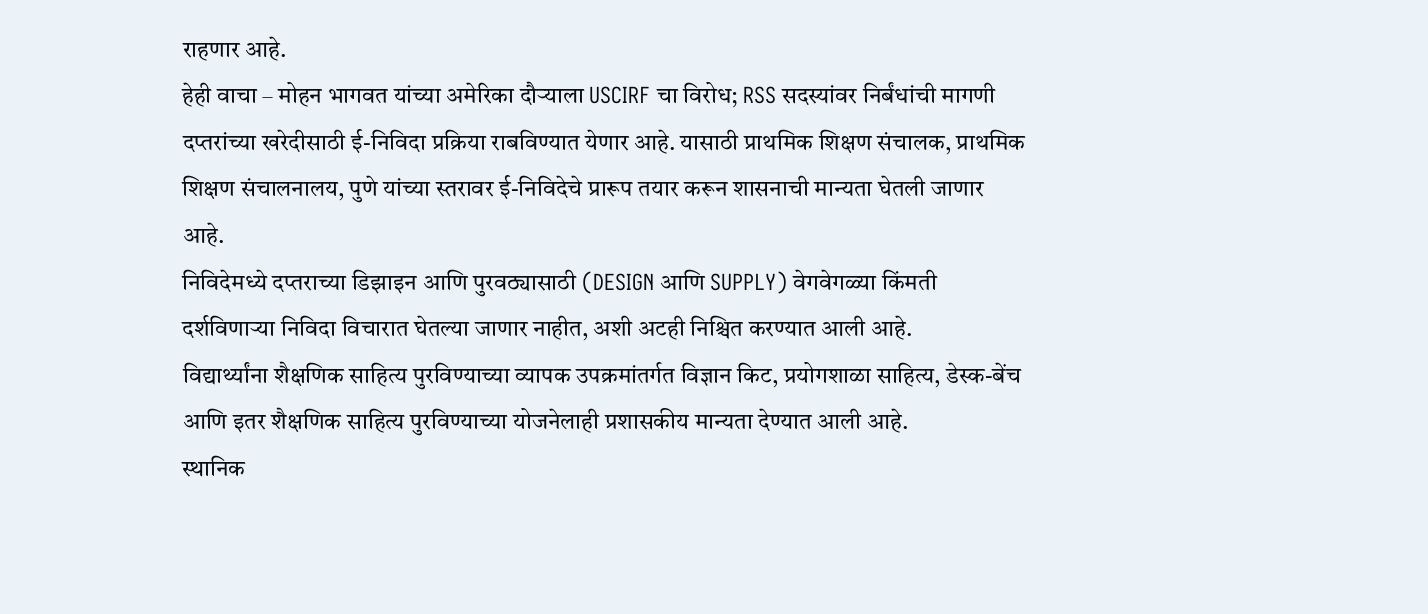राहणार आहे.
हेही वाचा – मोहन भागवत यांच्या अमेरिका दौऱ्याला USCIRF चा विरोध; RSS सदस्यांवर निर्बंधांची मागणी
दप्तरांच्या खरेदीसाठी ई-निविदा प्रक्रिया राबविण्यात येणार आहे. यासाठी प्राथमिक शिक्षण संचालक, प्राथमिक शिक्षण संचालनालय, पुणे यांच्या स्तरावर ई-निविदेचे प्रारूप तयार करून शासनाची मान्यता घेतली जाणार आहे.
निविदेमध्ये दप्तराच्या डिझाइन आणि पुरवठ्यासाठी (DESIGN आणि SUPPLY) वेगवेगळ्या किंमती दर्शविणाऱ्या निविदा विचारात घेतल्या जाणार नाहीत, अशी अटही निश्चित करण्यात आली आहे.
विद्यार्थ्यांना शैक्षणिक साहित्य पुरविण्याच्या व्यापक उपक्रमांतर्गत विज्ञान किट, प्रयोगशाळा साहित्य, डेस्क-बेंच आणि इतर शैक्षणिक साहित्य पुरविण्याच्या योजनेलाही प्रशासकीय मान्यता देण्यात आली आहे.
स्थानिक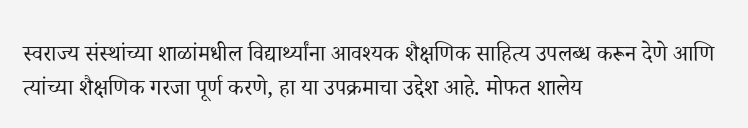स्वराज्य संस्थांच्या शाळांमधील विद्यार्थ्यांना आवश्यक शैक्षणिक साहित्य उपलब्ध करून देणे आणि त्यांच्या शैक्षणिक गरजा पूर्ण करणे, हा या उपक्रमाचा उद्देश आहे. मोफत शालेय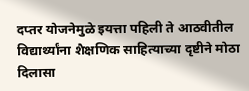दप्तर योजनेमुळे इयत्ता पहिली ते आठवीतील विद्यार्थ्यांना शैक्षणिक साहित्याच्या दृष्टीने मोठा दिलासा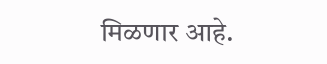मिळणार आहे.